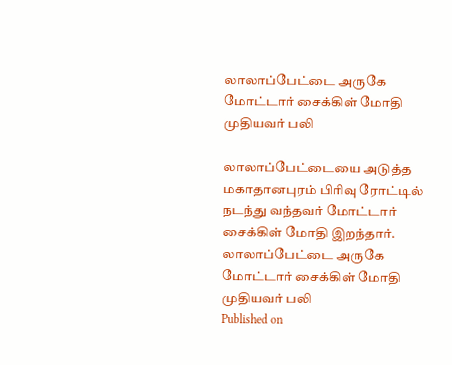லாலாப்பேட்டை அருகே மோட்டார் சைக்கிள் மோதி முதியவர் பலி

லாலாப்பேட்டையை அடுத்த மகாதானபுரம் பிரிவு ரோட்டில் நடந்து வந்தவர் மோட்டார் சைக்கிள் மோதி இறந்தார்.
லாலாப்பேட்டை அருகே மோட்டார் சைக்கிள் மோதி முதியவர் பலி
Published on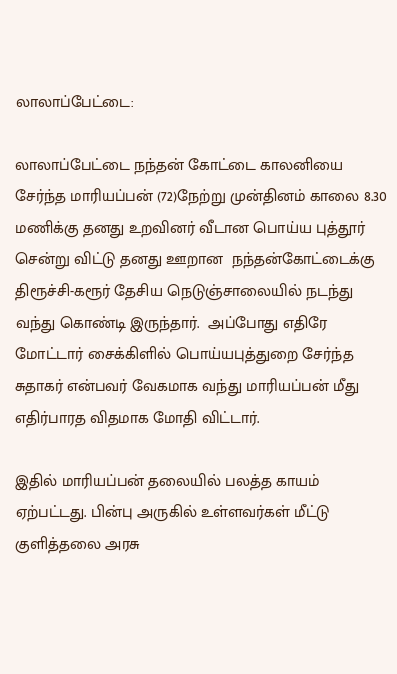லாலாப்பேட்டை:

லாலாப்பேட்டை நந்தன் கோட்டை காலனியை  சேர்ந்த மாரியப்பன் (72)நேற்று முன்தினம் காலை 8.30 மணிக்கு தனது உறவினர் வீடான பொய்ய புத்தூர் சென்று விட்டு தனது ஊறான  நந்தன்கோட்டைக்கு திரூச்சி-கரூர் தேசிய நெடுஞ்சாலையில் நடந்து வந்து கொண்டி இருந்தார்.  அப்போது எதிரே மோட்டார் சைக்கிளில் பொய்யபுத்துறை சேர்ந்த சுதாகர் என்பவர் வேகமாக வந்து மாரியப்பன் மீது எதிர்பாரத விதமாக மோதி விட்டார்.

இதில் மாரியப்பன் தலையில் பலத்த காயம் ஏற்பட்டது. பின்பு அருகில் உள்ளவர்கள் மீட்டு குளித்தலை அரசு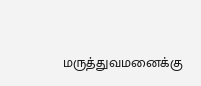மருத்துவமனைக்கு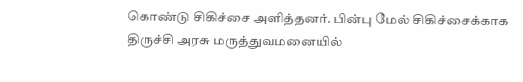கொண்டு சிகிச்சை அளித்தனர். பின்பு மேல் சிகிச்சைக்காக திருச்சி அரசு மருத்துவமனையில்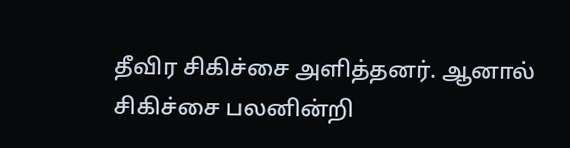தீவிர சிகிச்சை அளித்தனர். ஆனால் சிகிச்சை பலனின்றி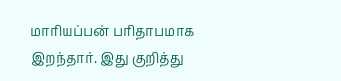மாரியப்பன் பரிதாபமாக இறந்தார். இது குறித்து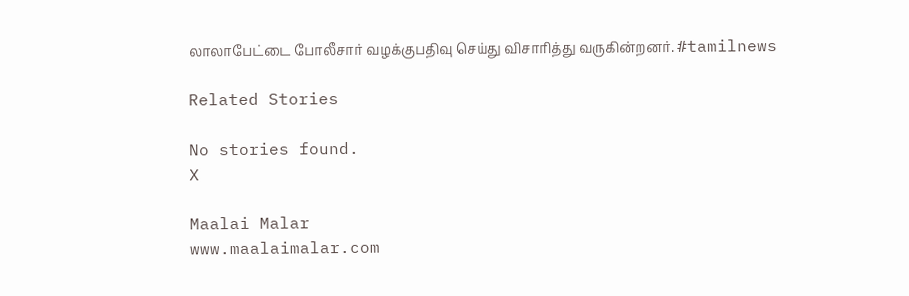லாலாபேட்டை போலீசார் வழக்குபதிவு செய்து விசாரித்து வருகின்றனர். #tamilnews

Related Stories

No stories found.
X

Maalai Malar
www.maalaimalar.com